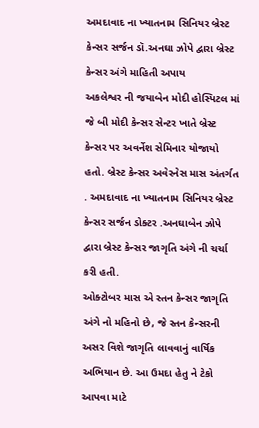અમદાવાદ ના ખ્યાતનામ સિનિયર બ્રેસ્ટ કેન્સર સર્જન ડૉ.અનઘા ઝોપે દ્વારા બ્રેસ્ટ કેન્સર અંગે માહિતી અપાય
અકલેશ્વર ની જયાબેન મોદી હોસ્પિટલ માં જે બી મોદી કેન્સર સેન્ટર ખાતે બ્રેસ્ટ કેન્સર પર અવર્નેશ સેમિનાર યોજાયો હતો. બ્રેસ્ટ કેન્સર અવેરનેસ માસ અંતર્ગત . અમદાવાદ ના ખ્યાતનામ સિનિયર બ્રેસ્ટ કેન્સર સર્જન ડોક્ટર .અનઘાબેન ઝોપે દ્વારા બ્રેસ્ટ કેન્સર જાગૃતિ અંગે ની ચર્ચા કરી હતી.
ઓક્ટોબર માસ એ સ્તન કેન્સર જાગૃતિ અંગે નો મહિનો છે, જે સ્તન કેન્સરની અસર વિશે જાગૃતિ લાવવાનું વાર્ષિક અભિયાન છે. આ ઉમદા હેતુ ને ટેકો આપવા માટે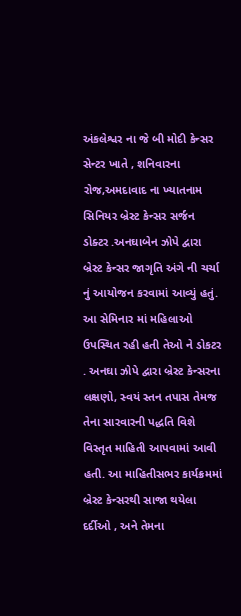અંકલેશ્વર ના જે બી મોદી કેન્સર સેન્ટર ખાતે , શનિવારના રોજ,અમદાવાદ ના ખ્યાતનામ સિનિયર બ્રેસ્ટ કેન્સર સર્જન ડોક્ટર .અનઘાબેન ઝોપે દ્વારા બ્રેસ્ટ કેન્સર જાગૃતિ અંગે ની ચર્ચા નું આયોજન કરવામાં આવ્યું હતું. આ સેમિનાર માં મહિલાઓ ઉપસ્થિત રહી હતી તેઓ ને ડોકટર . અનઘા ઝોપે દ્વારા બ્રેસ્ટ કેન્સરના લક્ષણો, સ્વયં સ્તન તપાસ તેમજ તેના સારવારની પદ્ધતિ વિશે વિસ્તૃત માહિતી આપવામાં આવી હતી. આ માહિતીસભર કાર્યક્રમમાં બ્રેસ્ટ કેન્સરથી સાજા થયેલા દર્દીઓ , અને તેમના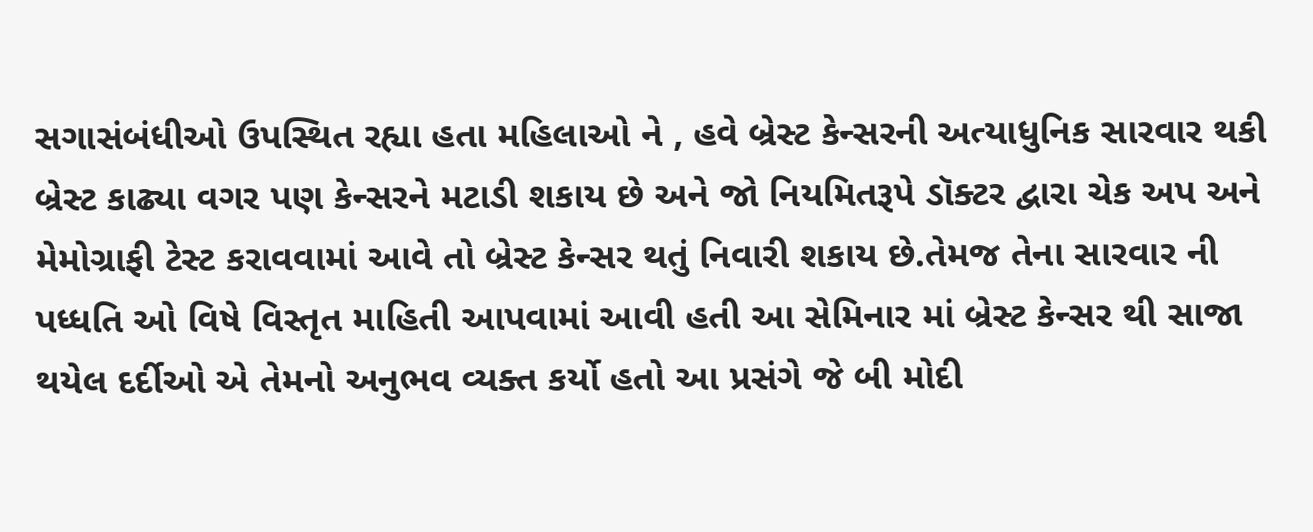સગાસંબંધીઓ ઉપસ્થિત રહ્યા હતા મહિલાઓ ને , હવે બ્રેસ્ટ કેન્સરની અત્યાધુનિક સારવાર થકી બ્રેસ્ટ કાઢ્યા વગર પણ કેન્સરને મટાડી શકાય છે અને જો નિયમિતરૂપે ડૉક્ટર દ્વારા ચેક અપ અને મેમોગ્રાફી ટેસ્ટ કરાવવામાં આવે તો બ્રેસ્ટ કેન્સર થતું નિવારી શકાય છે.તેમજ તેના સારવાર ની પધ્ધતિ ઓ વિષે વિસ્તૃત માહિતી આપવામાં આવી હતી આ સેમિનાર માં બ્રેસ્ટ કેન્સર થી સાજા થયેલ દર્દીઓ એ તેમનો અનુભવ વ્યક્ત કર્યો હતો આ પ્રસંગે જે બી મોદી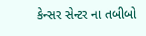કેન્સર સેન્ટર ના તબીબો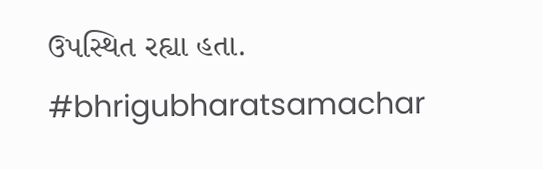ઉપસ્થિત રહ્યા હતા.
#bhrigubharatsamachar